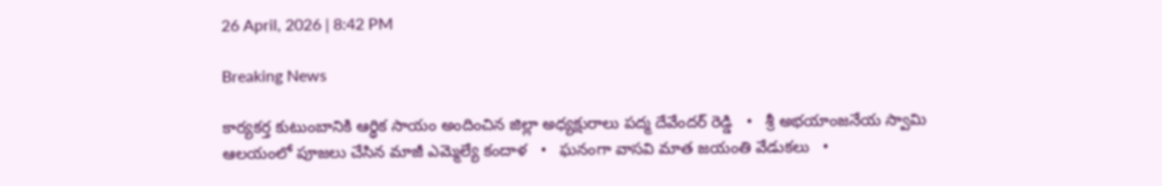26 April, 2026 | 8:42 PM

Breaking News

కార్యకర్త కుటుంబానికి ఆర్థిక సాయం అందించిన జిల్లా అధ్యక్షురాలు పద్మ దేవేందర్ రెడ్డి   •   శ్రీ అభయాంజనేయ స్వామి ఆలయంలో పూజలు చేసిన మాజీ ఎమ్మెల్యే కందాళ   •   ఘనంగా వాసవి మాత జయంతి వేడుకలు   •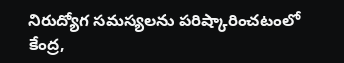నిరుద్యోగ సమస్యలను పరిష్కారించటంలో కేంద్ర,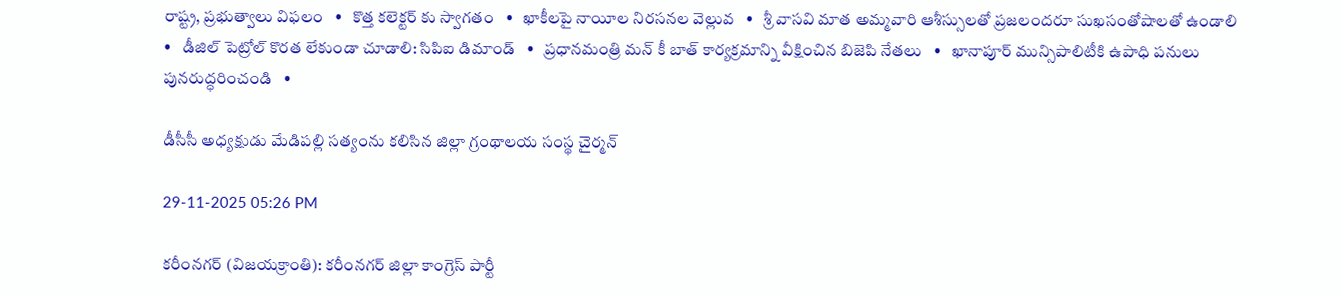రాష్ట్ర, ప్రభుత్వాలు విఫలం   •   కొత్త కలెక్టర్ కు స్వాగతం   •   ఖాకీలపై నాయీల నిరసనల వెల్లువ   •   శ్రీ వాసవి మాత అమ్మవారి ఆశీస్సులతో ప్రజలందరూ సుఖసంతోషాలతో ఉండాలి   •   డీజిల్ పెట్రోల్ కొరత లేకుండా చూడాలి: సిపిఐ డిమాండ్   •   ప్రధానమంత్రి మన్ కీ బాత్ కార్యక్రమాన్ని వీక్షించిన బిజెపి నేతలు   •   ఖానాపూర్ మున్సిపాలిటీకి ఉపాధి పనులు పునరుద్ధరించండి   •

డీసీసీ అధ్యక్షుడు మేడిపల్లి సత్యంను కలిసిన జిల్లా గ్రంథాలయ సంస్థ చైర్మన్

29-11-2025 05:26 PM

కరీంనగర్ (విజయక్రాంతి): కరీంనగర్ జిల్లా కాంగ్రెస్ పార్టీ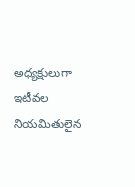అధ్యక్షులుగా ఇటీవల నియమితులైన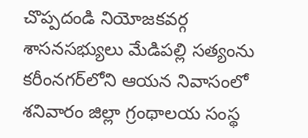చొప్పదండి నియోజకవర్గ శాసనసభ్యులు మేడిపల్లి సత్యంను కరీంనగర్‌లోని ఆయన నివాసంలో శనివారం జిల్లా గ్రంథాలయ సంస్థ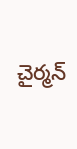చైర్మన్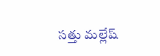సత్తు మల్లేష్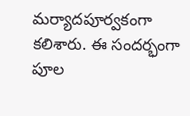మర్యాదపూర్వకంగా కలిశారు. ఈ సందర్భంగా పూల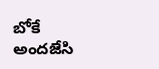బోకే అందజేసి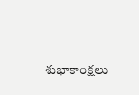శుభాకాంక్షలు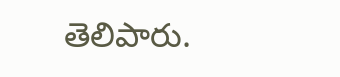తెలిపారు.